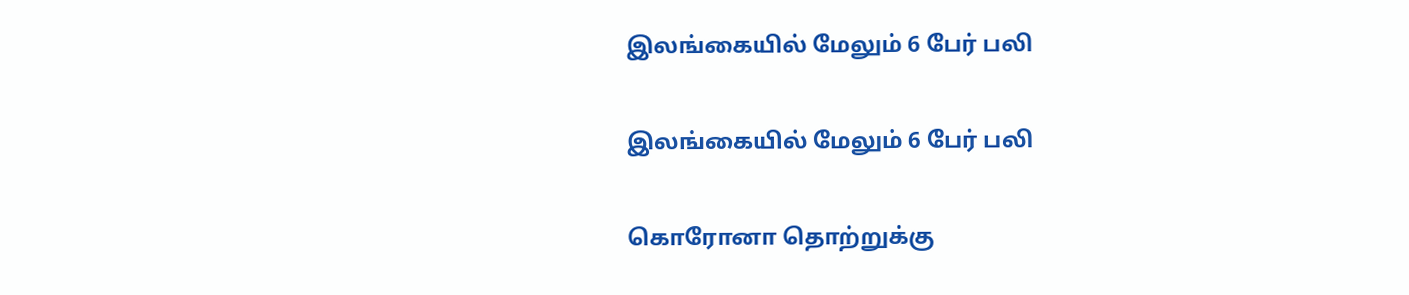இலங்கையில் மேலும் 6 பேர் பலி

இலங்கையில் மேலும் 6 பேர் பலி

கொரோனா தொற்றுக்கு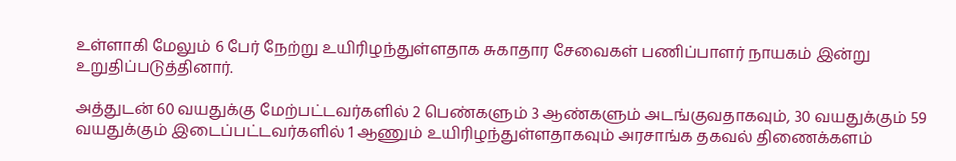உள்ளாகி மேலும் 6 பேர் நேற்று உயிரிழந்துள்ளதாக சுகாதார சேவைகள் பணிப்பாளர் நாயகம் இன்று உறுதிப்படுத்தினார்.

அத்துடன் 60 வயதுக்கு மேற்பட்டவர்களில் 2 பெண்களும் 3 ஆண்களும் அடங்குவதாகவும், 30 வயதுக்கும் 59 வயதுக்கும் இடைப்பட்டவர்களில் 1 ஆணும் உயிரிழந்துள்ளதாகவும் அரசாங்க தகவல் திணைக்களம்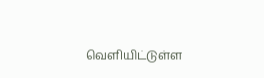வௌியிட்டுள்ள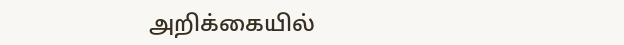அறிக்கையில்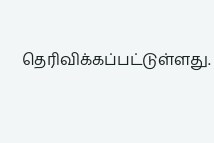தெரிவிக்கப்பட்டுள்ளது.